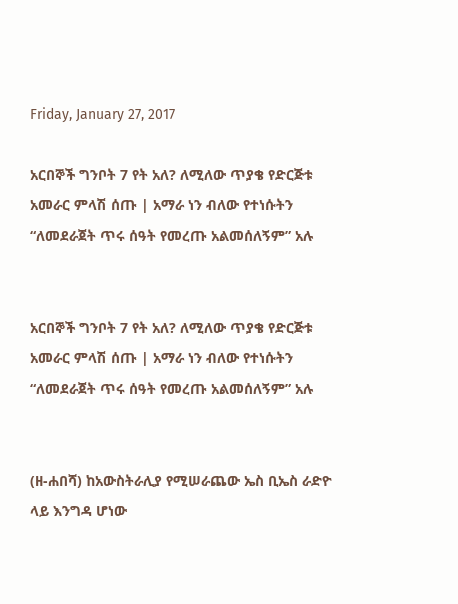Friday, January 27, 2017

አርበኞች ግንቦት 7 የት አለ? ለሚለው ጥያቄ የድርጅቱ አመራር ምላሽ ሰጡ | አማራ ነን ብለው የተነሱትን “ለመደራጀት ጥሩ ሰዓት የመረጡ አልመሰለኝም” አሉ


አርበኞች ግንቦት 7 የት አለ? ለሚለው ጥያቄ የድርጅቱ አመራር ምላሽ ሰጡ | አማራ ነን ብለው የተነሱትን “ለመደራጀት ጥሩ ሰዓት የመረጡ አልመሰለኝም” አሉ


(ዘ-ሐበሻ) ከአውስትራሊያ የሚሠራጨው ኤስ ቢኤስ ራድዮ ላይ እንግዳ ሆነው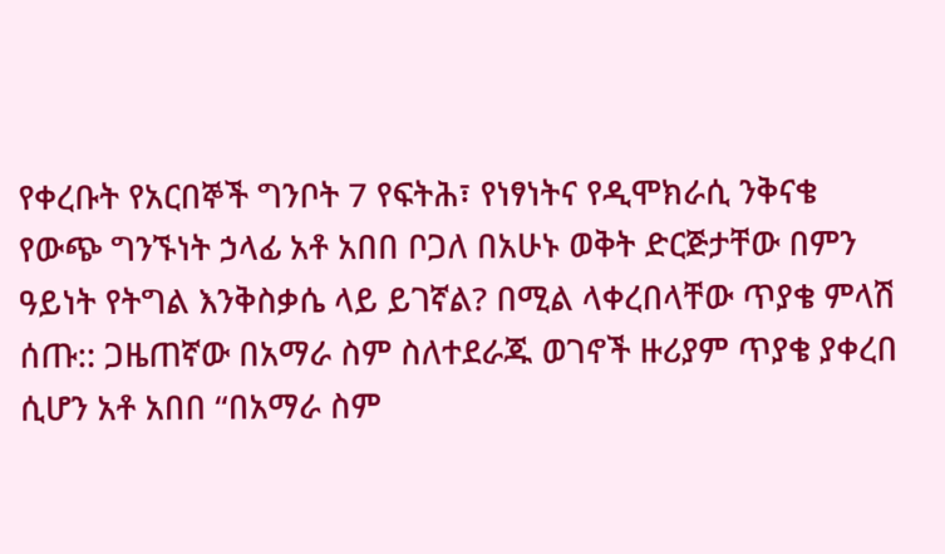የቀረቡት የአርበኞች ግንቦት 7 የፍትሕ፣ የነፃነትና የዲሞክራሲ ንቅናቄ የውጭ ግንኙነት ኃላፊ አቶ አበበ ቦጋለ በአሁኑ ወቅት ድርጅታቸው በምን ዓይነት የትግል እንቅስቃሴ ላይ ይገኛል? በሚል ላቀረበላቸው ጥያቄ ምላሽ ሰጡ:: ጋዜጠኛው በአማራ ስም ስለተደራጁ ወገኖች ዙሪያም ጥያቄ ያቀረበ ሲሆን አቶ አበበ “በአማራ ስም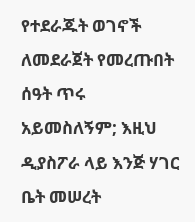የተደራጁት ወገኖች ለመደራጀት የመረጡበት ሰዓት ጥሩ አይመስለኝም; እዚህ ዲያስፖራ ላይ እንጅ ሃገር ቤት መሠረት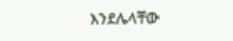እንደሌላቸው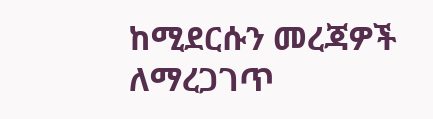ከሚደርሱን መረጃዎች ለማረጋገጥ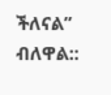ችለናል” ብለዋል::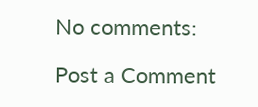No comments:

Post a Comment